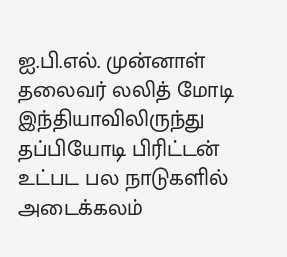ஐ.பி.எல். முன்னாள் தலைவர் லலித் மோடி இந்தியாவிலிருந்து தப்பியோடி பிரிட்டன் உட்பட பல நாடுகளில் அடைக்கலம்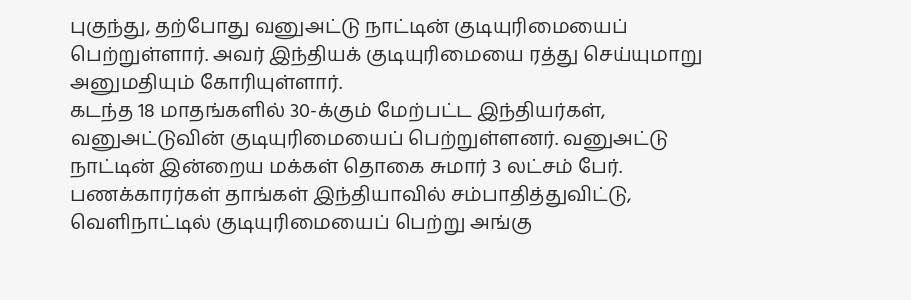புகுந்து, தற்போது வனுஅட்டு நாட்டின் குடியுரிமையைப் பெற்றுள்ளார். அவர் இந்தியக் குடியுரிமையை ரத்து செய்யுமாறு அனுமதியும் கோரியுள்ளார்.
கடந்த 18 மாதங்களில் 30-க்கும் மேற்பட்ட இந்தியர்கள், வனுஅட்டுவின் குடியுரிமையைப் பெற்றுள்ளனர். வனுஅட்டு நாட்டின் இன்றைய மக்கள் தொகை சுமார் 3 லட்சம் பேர்.
பணக்காரர்கள் தாங்கள் இந்தியாவில் சம்பாதித்துவிட்டு, வெளிநாட்டில் குடியுரிமையைப் பெற்று அங்கு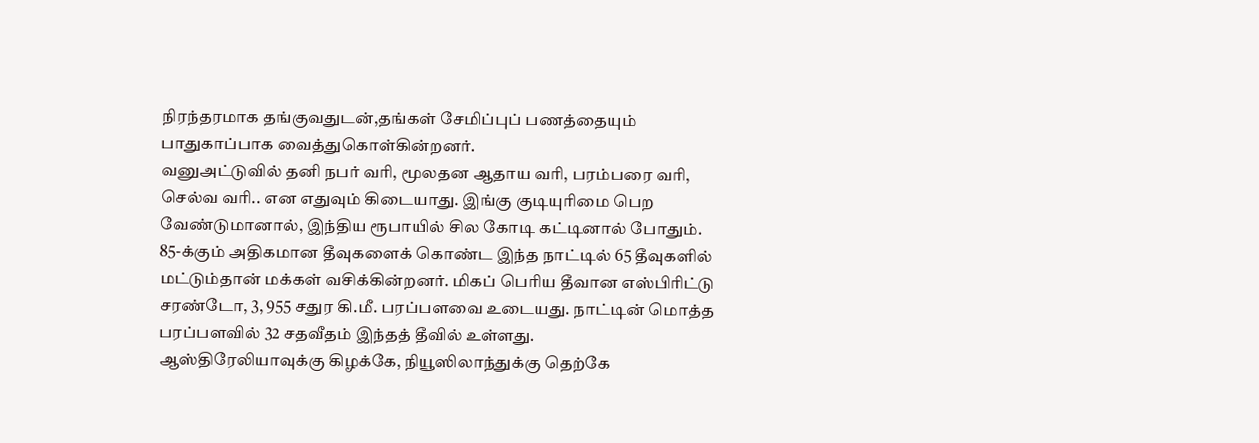நிரந்தரமாக தங்குவதுடன்,தங்கள் சேமிப்புப் பணத்தையும் பாதுகாப்பாக வைத்துகொள்கின்றனர்.
வனுஅட்டுவில் தனி நபர் வரி, மூலதன ஆதாய வரி, பரம்பரை வரி, செல்வ வரி.. என எதுவும் கிடையாது. இங்கு குடியுரிமை பெற வேண்டுமானால், இந்திய ரூபாயில் சில கோடி கட்டினால் போதும்.
85-க்கும் அதிகமான தீவுகளைக் கொண்ட இந்த நாட்டில் 65 தீவுகளில் மட்டும்தான் மக்கள் வசிக்கின்றனர். மிகப் பெரிய தீவான எஸ்பிரிட்டு சரண்டோ, 3, 955 சதுர கி.மீ. பரப்பளவை உடையது. நாட்டின் மொத்த பரப்பளவில் 32 சதவீதம் இந்தத் தீவில் உள்ளது.
ஆஸ்திரேலியாவுக்கு கிழக்கே, நியூஸிலாந்துக்கு தெற்கே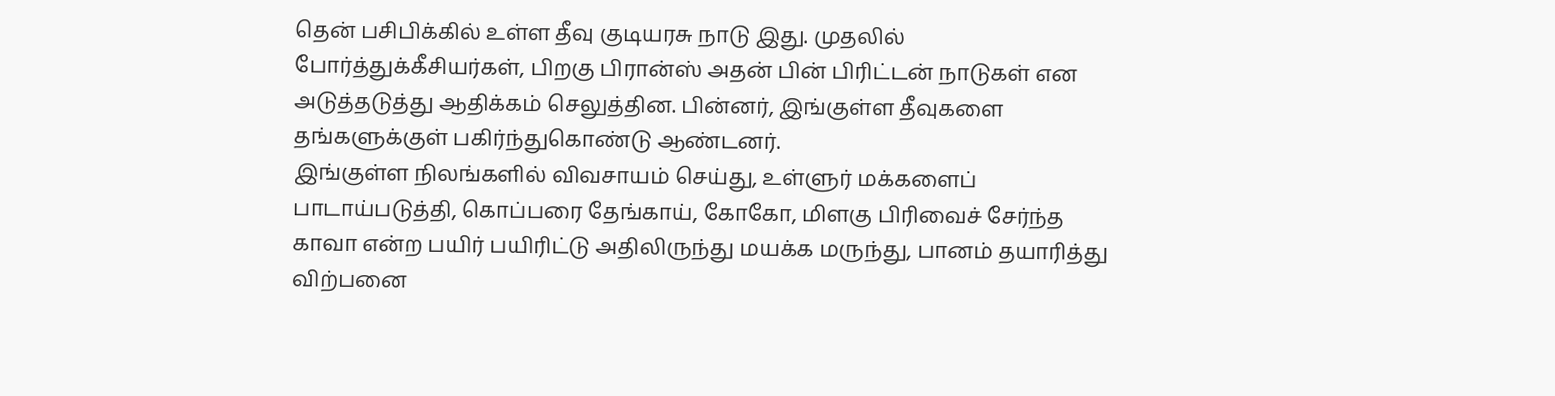தென் பசிபிக்கில் உள்ள தீவு குடியரசு நாடு இது. முதலில் போர்த்துக்கீசியர்கள், பிறகு பிரான்ஸ் அதன் பின் பிரிட்டன் நாடுகள் என அடுத்தடுத்து ஆதிக்கம் செலுத்தின. பின்னர், இங்குள்ள தீவுகளை தங்களுக்குள் பகிர்ந்துகொண்டு ஆண்டனர்.
இங்குள்ள நிலங்களில் விவசாயம் செய்து, உள்ளுர் மக்களைப் பாடாய்படுத்தி, கொப்பரை தேங்காய், கோகோ, மிளகு பிரிவைச் சேர்ந்த காவா என்ற பயிர் பயிரிட்டு அதிலிருந்து மயக்க மருந்து, பானம் தயாரித்து விற்பனை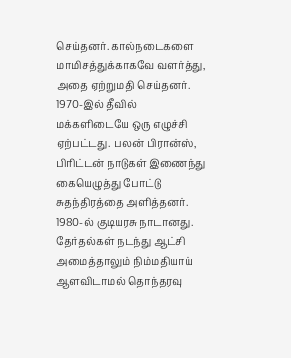செய்தனர். கால்நடைகளை மாமிசத்துக்காகவே வளர்த்து, அதை ஏற்றுமதி செய்தனர்.
1970-இல் தீவில் மக்களிடையே ஒரு எழுச்சி ஏற்பட்டது. பலன் பிரான்ஸ், பிரிட்டன் நாடுகள் இணைந்து கையெழுத்து போட்டு சுதந்திரத்தை அளித்தனர். 1980-ல் குடியரசு நாடானது.
தேர்தல்கள் நடந்து ஆட்சி அமைத்தாலும் நிம்மதியாய் ஆளவிடாமல் தொந்தரவு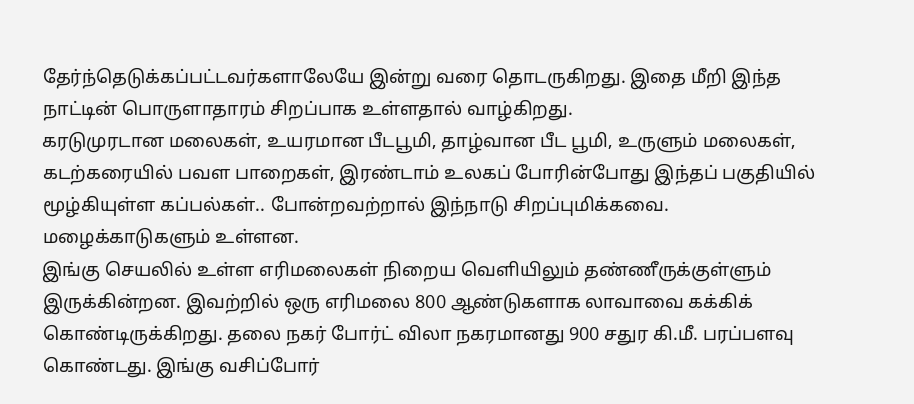தேர்ந்தெடுக்கப்பட்டவர்களாலேயே இன்று வரை தொடருகிறது. இதை மீறி இந்த நாட்டின் பொருளாதாரம் சிறப்பாக உள்ளதால் வாழ்கிறது.
கரடுமுரடான மலைகள், உயரமான பீடபூமி, தாழ்வான பீட பூமி, உருளும் மலைகள், கடற்கரையில் பவள பாறைகள், இரண்டாம் உலகப் போரின்போது இந்தப் பகுதியில் மூழ்கியுள்ள கப்பல்கள்.. போன்றவற்றால் இந்நாடு சிறப்புமிக்கவை. மழைக்காடுகளும் உள்ளன.
இங்கு செயலில் உள்ள எரிமலைகள் நிறைய வெளியிலும் தண்ணீருக்குள்ளும் இருக்கின்றன. இவற்றில் ஒரு எரிமலை 800 ஆண்டுகளாக லாவாவை கக்கிக் கொண்டிருக்கிறது. தலை நகர் போர்ட் விலா நகரமானது 900 சதுர கி.மீ. பரப்பளவு கொண்டது. இங்கு வசிப்போர்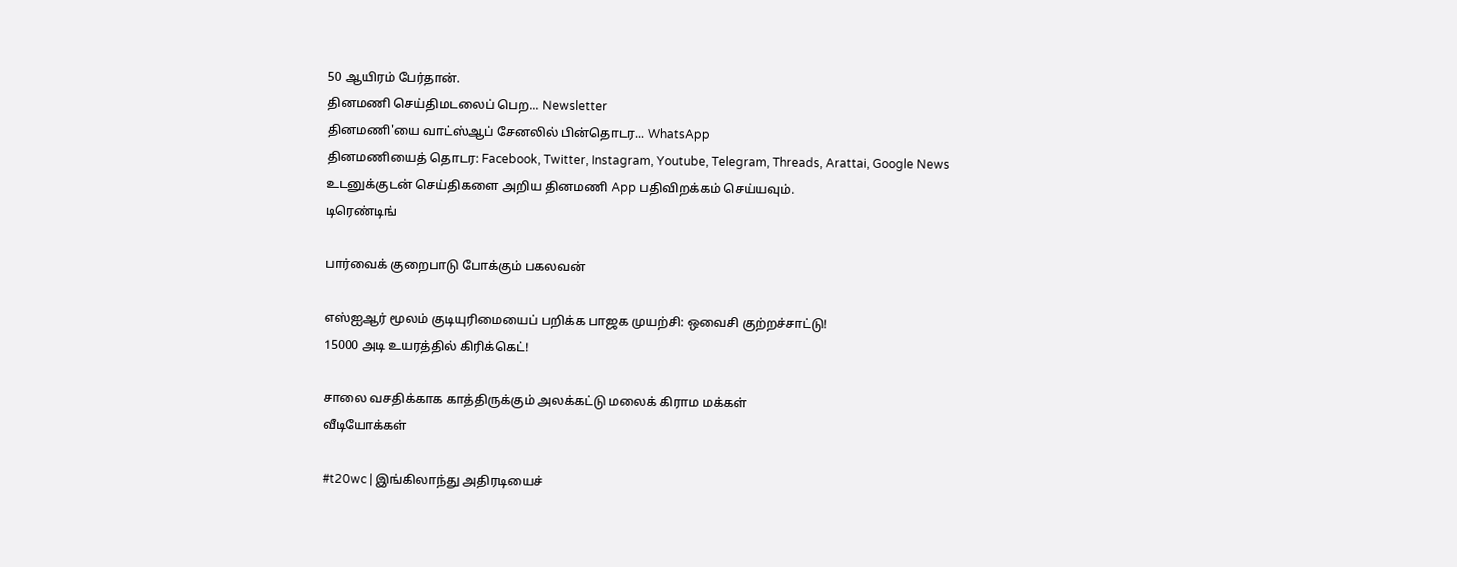50 ஆயிரம் பேர்தான்.
தினமணி செய்திமடலைப் பெற... Newsletter
தினமணி'யை வாட்ஸ்ஆப் சேனலில் பின்தொடர... WhatsApp
தினமணியைத் தொடர: Facebook, Twitter, Instagram, Youtube, Telegram, Threads, Arattai, Google News
உடனுக்குடன் செய்திகளை அறிய தினமணி App பதிவிறக்கம் செய்யவும்.
டிரெண்டிங்

பார்வைக் குறைபாடு போக்கும் பகலவன்

எஸ்ஐஆர் மூலம் குடியுரிமையைப் பறிக்க பாஜக முயற்சி: ஒவைசி குற்றச்சாட்டு!
15000 அடி உயரத்தில் கிரிக்கெட்!

சாலை வசதிக்காக காத்திருக்கும் அலக்கட்டு மலைக் கிராம மக்கள்
வீடியோக்கள்

#t20wc | இங்கிலாந்து அதிரடியைச்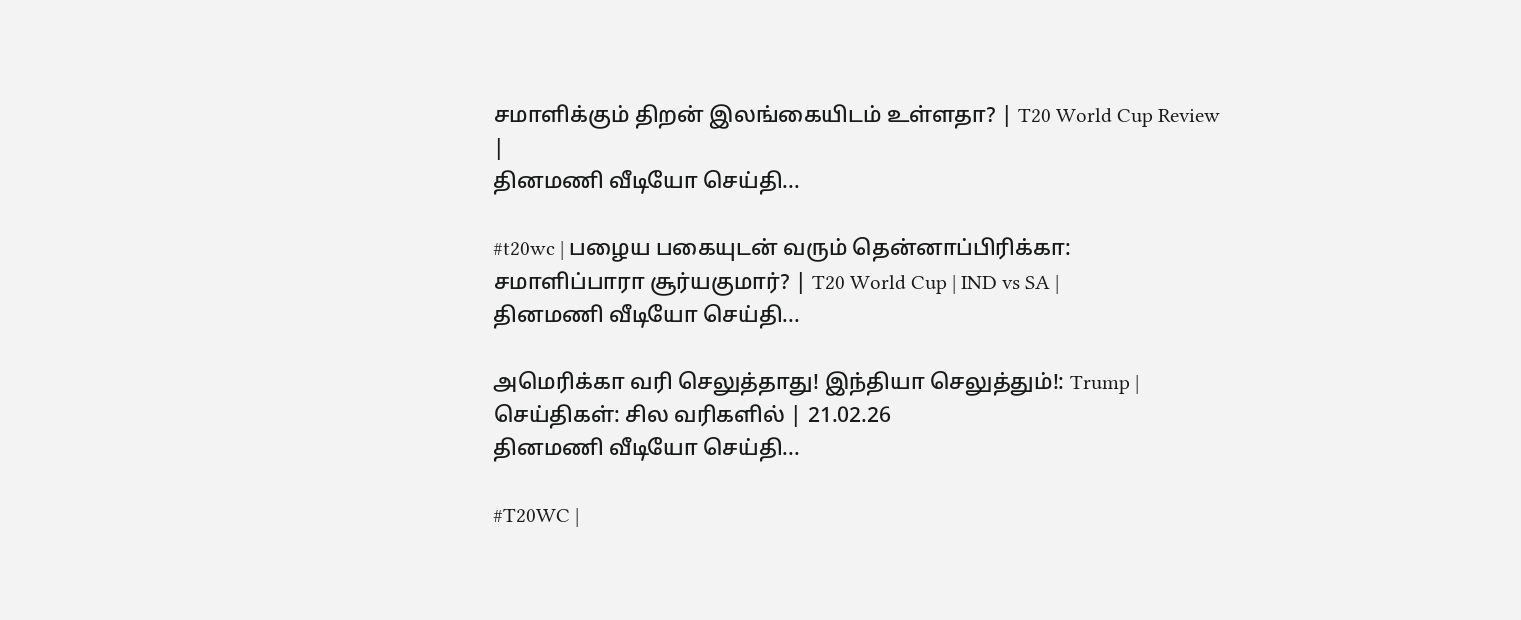சமாளிக்கும் திறன் இலங்கையிடம் உள்ளதா? | T20 World Cup Review |
தினமணி வீடியோ செய்தி...

#t20wc | பழைய பகையுடன் வரும் தென்னாப்பிரிக்கா: சமாளிப்பாரா சூர்யகுமார்? | T20 World Cup | IND vs SA |
தினமணி வீடியோ செய்தி...

அமெரிக்கா வரி செலுத்தாது! இந்தியா செலுத்தும்!: Trump | செய்திகள்: சில வரிகளில் | 21.02.26
தினமணி வீடியோ செய்தி...

#T20WC |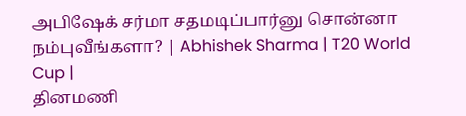அபிஷேக் சர்மா சதமடிப்பார்னு சொன்னா நம்புவீங்களா? | Abhishek Sharma | T20 World Cup |
தினமணி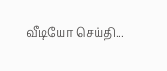வீடியோ செய்தி...